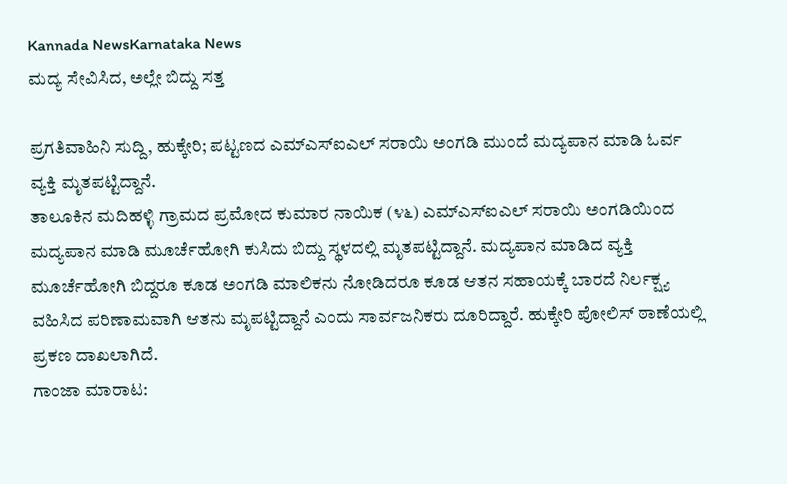Kannada NewsKarnataka News
ಮದ್ಯ ಸೇವಿಸಿದ, ಅಲ್ಲೇ ಬಿದ್ದು ಸತ್ತ

ಪ್ರಗತಿವಾಹಿನಿ ಸುದ್ದಿ, ಹುಕ್ಕೇರಿ; ಪಟ್ಟಣದ ಎಮ್ಎಸ್ಐಎಲ್ ಸರಾಯಿ ಅಂಗಡಿ ಮುಂದೆ ಮದ್ಯಪಾನ ಮಾಡಿ ಓರ್ವ ವ್ಯಕ್ತಿ ಮೃತಪಟ್ಟಿದ್ದಾನೆ.
ತಾಲೂಕಿನ ಮದಿಹಳ್ಳಿ ಗ್ರಾಮದ ಪ್ರಮೋದ ಕುಮಾರ ನಾಯಿಕ (೪೬) ಎಮ್ಎಸ್ಐಎಲ್ ಸರಾಯಿ ಅಂಗಡಿಯಿಂದ ಮದ್ಯಪಾನ ಮಾಡಿ ಮೂರ್ಚೆಹೋಗಿ ಕುಸಿದು ಬಿದ್ದು ಸ್ಥಳದಲ್ಲಿ ಮೃತಪಟ್ಟಿದ್ದಾನೆ. ಮದ್ಯಪಾನ ಮಾಡಿದ ವ್ಯಕ್ತಿ ಮೂರ್ಚೆಹೋಗಿ ಬಿದ್ದರೂ ಕೂಡ ಅಂಗಡಿ ಮಾಲಿಕನು ನೋಡಿದರೂ ಕೂಡ ಆತನ ಸಹಾಯಕ್ಕೆ ಬಾರದೆ ನಿರ್ಲಕ್ಷ್ಯ ವಹಿಸಿದ ಪರಿಣಾಮವಾಗಿ ಆತನು ಮೃಪಟ್ಟಿದ್ದಾನೆ ಎಂದು ಸಾರ್ವಜನಿಕರು ದೂರಿದ್ದಾರೆ. ಹುಕ್ಕೇರಿ ಪೋಲಿಸ್ ಠಾಣೆಯಲ್ಲಿ ಪ್ರಕಣ ದಾಖಲಾಗಿದೆ.
ಗಾಂಜಾ ಮಾರಾಟ: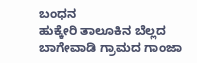ಬಂಧನ
ಹುಕ್ಕೇರಿ ತಾಲೂಕಿನ ಬೆಲ್ಲದ ಬಾಗೇವಾಡಿ ಗ್ರಾಮದ ಗಾಂಜಾ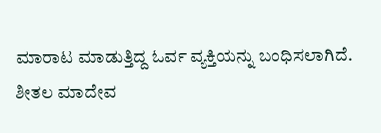ಮಾರಾಟ ಮಾಡುತ್ತಿದ್ದ ಓರ್ವ ವ್ಯಕ್ತಿಯನ್ನು ಬಂಧಿಸಲಾಗಿದೆ.
ಶೀತಲ ಮಾದೇವ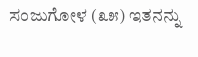ಸಂಜುಗೋಳ (೩೫) ಇತನನ್ನು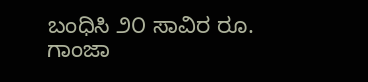ಬಂಧಿಸಿ ೨೦ ಸಾವಿರ ರೂ. ಗಾಂಜಾ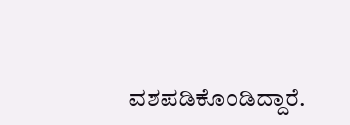ವಶಪಡಿಕೊಂಡಿದ್ದಾರೆ.